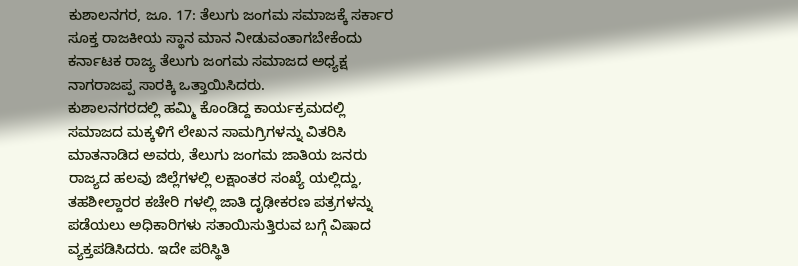ಕುಶಾಲನಗರ, ಜೂ. 17: ತೆಲುಗು ಜಂಗಮ ಸಮಾಜಕ್ಕೆ ಸರ್ಕಾರ ಸೂಕ್ತ ರಾಜಕೀಯ ಸ್ಥಾನ ಮಾನ ನೀಡುವಂತಾಗಬೇಕೆಂದು ಕರ್ನಾಟಕ ರಾಜ್ಯ ತೆಲುಗು ಜಂಗಮ ಸಮಾಜದ ಅಧ್ಯಕ್ಷ ನಾಗರಾಜಪ್ಪ ಸಾರಕ್ಕಿ ಒತ್ತಾಯಿಸಿದರು.
ಕುಶಾಲನಗರದಲ್ಲಿ ಹಮ್ಮಿ ಕೊಂಡಿದ್ದ ಕಾರ್ಯಕ್ರಮದಲ್ಲಿ ಸಮಾಜದ ಮಕ್ಕಳಿಗೆ ಲೇಖನ ಸಾಮಗ್ರಿಗಳನ್ನು ವಿತರಿಸಿ ಮಾತನಾಡಿದ ಅವರು, ತೆಲುಗು ಜಂಗಮ ಜಾತಿಯ ಜನರು ರಾಜ್ಯದ ಹಲವು ಜಿಲ್ಲೆಗಳಲ್ಲಿ ಲಕ್ಷಾಂತರ ಸಂಖ್ಯೆ ಯಲ್ಲಿದ್ದು, ತಹಶೀಲ್ದಾರರ ಕಚೇರಿ ಗಳಲ್ಲಿ ಜಾತಿ ದೃಢೀಕರಣ ಪತ್ರಗಳನ್ನು ಪಡೆಯಲು ಅಧಿಕಾರಿಗಳು ಸತಾಯಿಸುತ್ತಿರುವ ಬಗ್ಗೆ ವಿಷಾದ ವ್ಯಕ್ತಪಡಿಸಿದರು. ಇದೇ ಪರಿಸ್ಥಿತಿ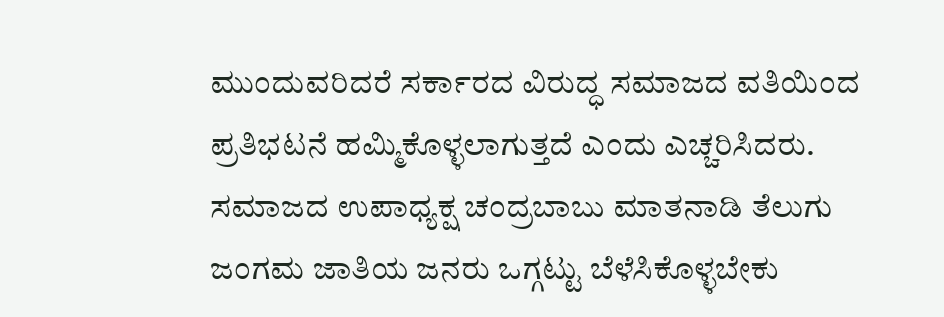ಮುಂದುವರಿದರೆ ಸರ್ಕಾರದ ವಿರುದ್ಧ ಸಮಾಜದ ವತಿಯಿಂದ ಪ್ರತಿಭಟನೆ ಹಮ್ಮಿಕೊಳ್ಳಲಾಗುತ್ತದೆ ಎಂದು ಎಚ್ಚರಿಸಿದರು. ಸಮಾಜದ ಉಪಾಧ್ಯಕ್ಷ ಚಂದ್ರಬಾಬು ಮಾತನಾಡಿ ತೆಲುಗು ಜಂಗಮ ಜಾತಿಯ ಜನರು ಒಗ್ಗಟ್ಟು ಬೆಳೆಸಿಕೊಳ್ಳಬೇಕು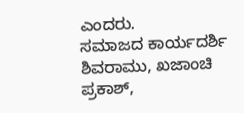ಎಂದರು.
ಸಮಾಜದ ಕಾರ್ಯದರ್ಶಿ ಶಿವರಾಮು, ಖಜಾಂಚಿ ಪ್ರಕಾಶ್,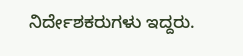ನಿರ್ದೇಶಕರುಗಳು ಇದ್ದರು.